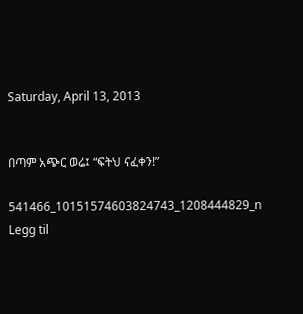Saturday, April 13, 2013


በጣም አጭር ወሬ፤ “ፍትህ ናፈቀን!”

541466_10151574603824743_1208444829_n
Legg til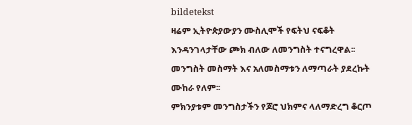bildetekst
ዛሬም ኢትዮጵያውያን ሙስሊሞች የፍትህ ናፍቆት እንዳንገላታቸው ጮክ ብለው ለመንግስት ተናግረዋል፡፡ መንግስት መስማት እና አለመስማቱን ለማጣራት ያደረኩት ሙከራ የለም፡፡
ምክንያቱም መንግስታችን የጆሮ ህክምና ላለማድረግ ቆርጦ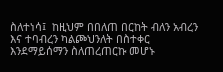ስለተነሳ፤  ከዚህም በበለጠ በርከት ብለን አብረን እና ተባብረን ካልጮህንለት በስተቀር እንደማይሰማን ስለጠረጠርኩ መሆኑ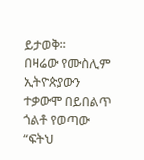ይታወቅ፡፡
በዛሬው የሙስሊም ኢትዮጵያውን ተቃውሞ በይበልጥ ጎልቶ የወጣው “ፍትህ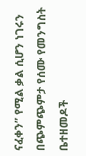ናፈቀን” የሚል ቃል ሲሆን ነገሩን በጭምጭምታ የሰሙ የመንግስት ቤተዘመዶች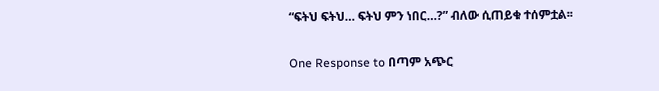“ፍትህ ፍትህ… ፍትህ ምን ነበር…?” ብለው ሲጠይቁ ተሰምቷል፡፡

One Response to በጣም አጭር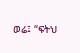ወሬ፤ “ፍትህ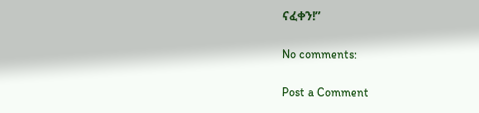ናፈቀን!”

No comments:

Post a Comment